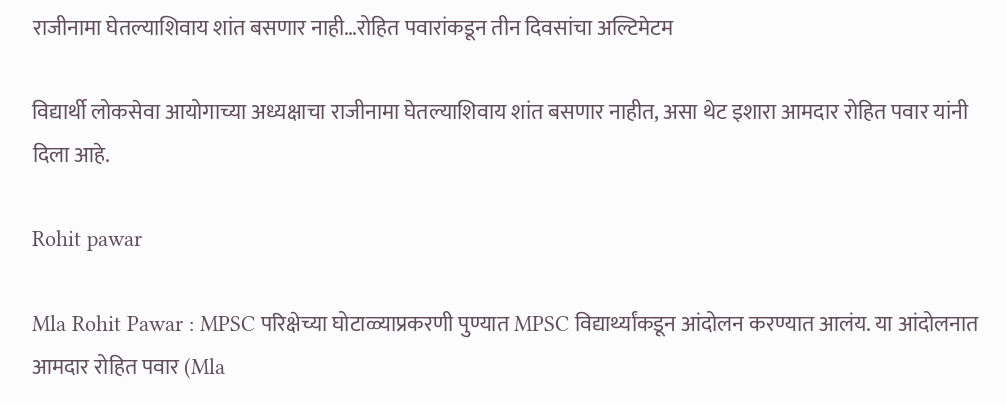राजीनामा घेतल्याशिवाय शांत बसणार नाही…रोहित पवारांकडून तीन दिवसांचा अल्टिमेटम

विद्यार्थी लोकसेवा आयोगाच्या अध्यक्षाचा राजीनामा घेतल्याशिवाय शांत बसणार नाहीत, असा थेट इशारा आमदार रोहित पवार यांनी दिला आहे.

Rohit pawar

Mla Rohit Pawar : MPSC परिक्षेच्या घोटाळ्याप्रकरणी पुण्यात MPSC विद्यार्थ्यांकडून आंदोलन करण्यात आलंय. या आंदोलनात आमदार रोहित पवार (Mla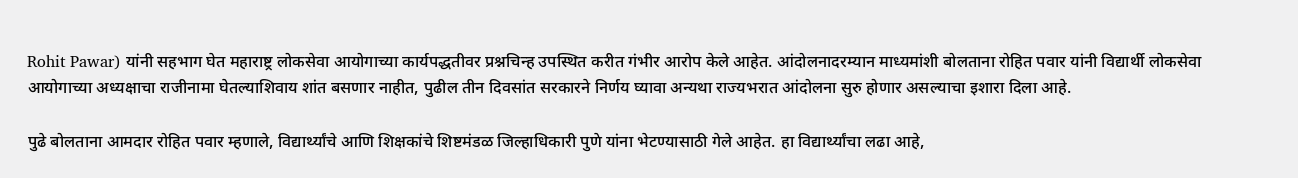Rohit Pawar) यांनी सहभाग घेत महाराष्ट्र लोकसेवा आयोगाच्या कार्यपद्धतीवर प्रश्नचिन्ह उपस्थित करीत गंभीर आरोप केले आहेत. आंदोलनादरम्यान माध्यमांशी बोलताना रोहित पवार यांनी विद्यार्थी लोकसेवा आयोगाच्या अध्यक्षाचा राजीनामा घेतल्याशिवाय शांत बसणार नाहीत, पुढील तीन दिवसांत सरकारने निर्णय घ्यावा अन्यथा राज्यभरात आंदोलना सुरु होणार असल्याचा इशारा दिला आहे.

पुढे बोलताना आमदार रोहित पवार म्हणाले, विद्यार्थ्यांचे आणि शिक्षकांचे शिष्टमंडळ जिल्हाधिकारी पुणे यांना भेटण्यासाठी गेले आहेत. हा विद्यार्थ्यांचा लढा आहे,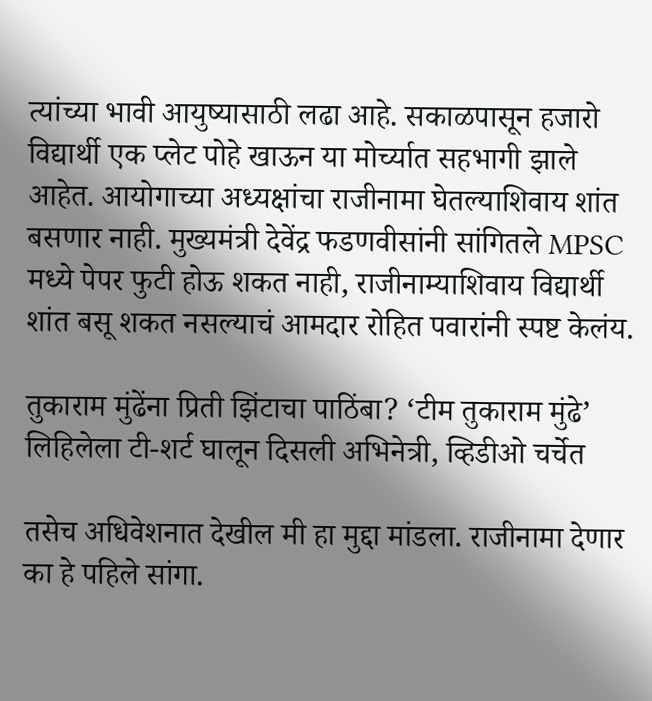त्यांच्या भावी आयुष्यासाठी लढा आहे. सकाळपासून हजारो विद्यार्थी एक प्लेट पोहे खाऊन या मोर्च्यात सहभागी झाले आहेत. आयोगाच्या अध्यक्षांचा राजीनामा घेतल्याशिवाय शांत बसणार नाही. मुख्यमंत्री देवेंद्र फडणवीसांनी सांगितले MPSC मध्ये पेपर फुटी होऊ शकत नाही, राजीनाम्याशिवाय विद्यार्थी शांत बसू शकत नसल्याचं आमदार रोहित पवारांनी स्पष्ट केलंय.

तुकाराम मुंढेंना प्रिती झिंटाचा पाठिंबा? ‘टीम तुकाराम मुंढे’ लिहिलेला टी-शर्ट घालून दिसली अभिनेत्री, व्हिडीओ चर्चेत

तसेच अधिवेशनात देखील मी हा मुद्दा मांडला. राजीनामा देणार का हे पहिले सांगा.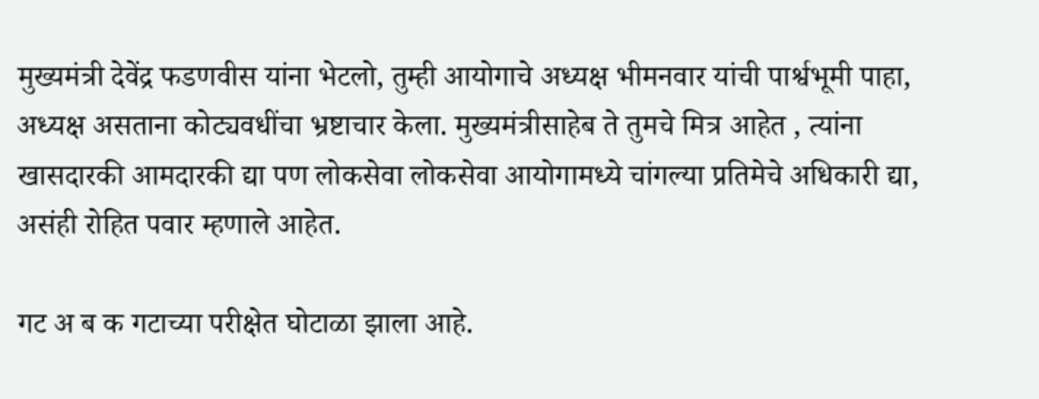मुख्यमंत्री देवेंद्र फडणवीस यांना भेटलो, तुम्ही आयोगाचे अध्यक्ष भीमनवार यांची पार्श्वभूमी पाहा, अध्यक्ष असताना कोट्यवधींचा भ्रष्टाचार केला. मुख्यमंत्रीसाहेब ते तुमचे मित्र आहेत , त्यांना खासदारकी आमदारकी द्या पण लोकसेवा लोकसेवा आयोगामध्ये चांगल्या प्रतिमेचे अधिकारी द्या, असंही रोहित पवार म्हणाले आहेत.

गट अ ब क गटाच्या परीक्षेत घोटाळा झाला आहे.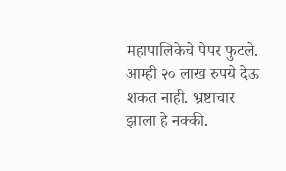महापालिकेचे पेपर फुटले. आम्ही २० लाख रुपये देऊ शकत नाही. भ्रष्टाचार झाला हे नक्की.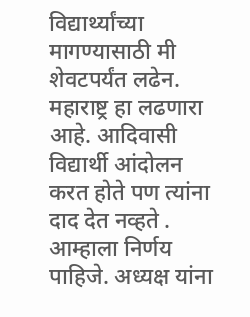विद्यार्थ्यांच्या मागण्यासाठी मी शेवटपर्यंत लढेन. महाराष्ट्र हा लढणारा आहे. आदिवासी विद्यार्थी आंदोलन करत होते पण त्यांना दाद देत नव्हते . आम्हाला निर्णय पाहिजे. अध्यक्ष यांना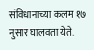संविधानाच्या कलम १७ नुसार घालवता येते.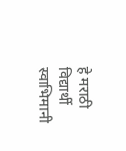हे मराठी विद्यार्थी स्वाभिमानी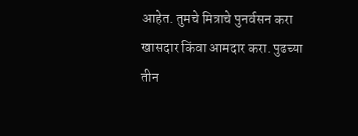आहेत. तुमचे मित्राचे पुनर्वसन करा खासदार किंवा आमदार करा. पुढच्या तीन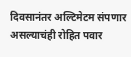दिवसानंतर अल्टिमेटम संपणार असल्याचंही रोहित पवार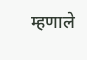म्हणाले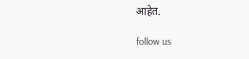आहेत.

follow us